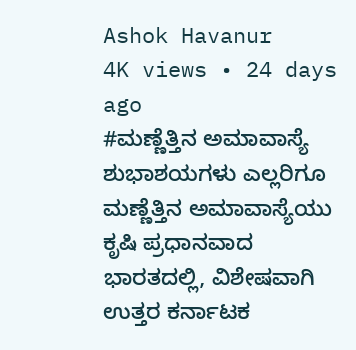Ashok Havanur
4K views • 24 days ago
#ಮಣ್ಣೆತ್ತಿನ ಅಮಾವಾಸ್ಯೆ ಶುಭಾಶಯಗಳು ಎಲ್ಲರಿಗೂ
ಮಣ್ಣೆತ್ತಿನ ಅಮಾವಾಸ್ಯೆಯು ಕೃಷಿ ಪ್ರಧಾನವಾದ ಭಾರತದಲ್ಲಿ, ವಿಶೇಷವಾಗಿ ಉತ್ತರ ಕರ್ನಾಟಕ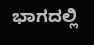ಭಾಗದಲ್ಲಿ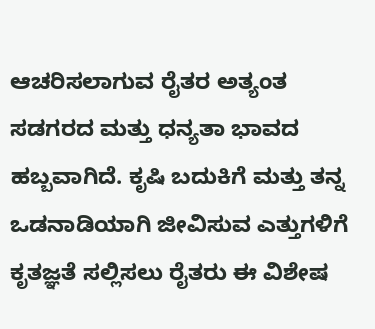ಆಚರಿಸಲಾಗುವ ರೈತರ ಅತ್ಯಂತ ಸಡಗರದ ಮತ್ತು ಧನ್ಯತಾ ಭಾವದ ಹಬ್ಬವಾಗಿದೆ. ಕೃಷಿ ಬದುಕಿಗೆ ಮತ್ತು ತನ್ನ ಒಡನಾಡಿಯಾಗಿ ಜೀವಿಸುವ ಎತ್ತುಗಳಿಗೆ ಕೃತಜ್ಞತೆ ಸಲ್ಲಿಸಲು ರೈತರು ಈ ವಿಶೇಷ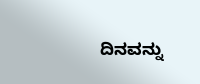ದಿನವನ್ನು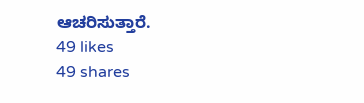ಆಚರಿಸುತ್ತಾರೆ.
49 likes
49 shares